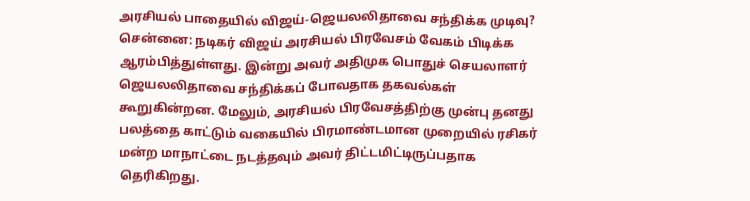அரசியல் பாதையில் விஜய்-ஜெயலலிதாவை சந்திக்க முடிவு?
சென்னை: நடிகர் விஜய் அரசியல் பிரவேசம் வேகம் பிடிக்க ஆரம்பித்துள்ளது. இன்று அவர் அதிமுக பொதுச் செயலாளர் ஜெயலலிதாவை சந்திக்கப் போவதாக தகவல்கள் கூறுகின்றன. மேலும், அரசியல் பிரவேசத்திற்கு முன்பு தனது பலத்தை காட்டும் வகையில் பிரமாண்டமான முறையில் ரசிகர் மன்ற மாநாட்டை நடத்தவும் அவர் திட்டமிட்டிருப்பதாக தெரிகிறது.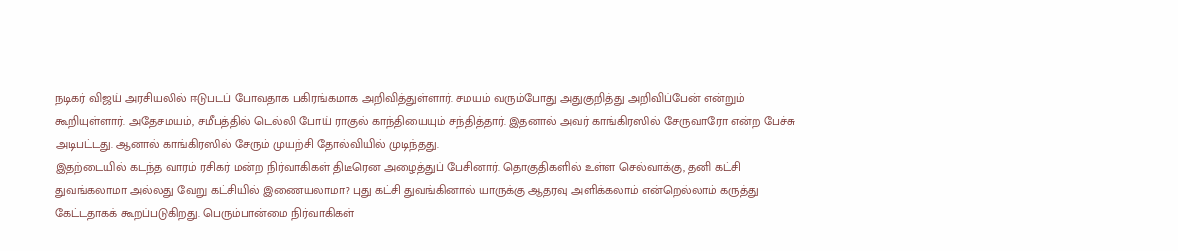நடிகர் விஜய் அரசியலில் ஈடுபடப் போவதாக பகிரங்கமாக அறிவித்துள்ளார். சமயம் வரும்போது அதுகுறித்து அறிவிப்பேன் என்றும் கூறியுள்ளார். அதேசமயம், சமீபத்தில் டெல்லி போய் ராகுல் காந்தியையும் சந்தித்தார். இதனால் அவர் காங்கிரஸில் சேருவாரோ என்ற பேச்சு அடிபட்டது. ஆனால் காங்கிரஸில் சேரும் முயற்சி தோல்வியில் முடிந்தது.
இதற்டையில் கடந்த வாரம் ரசிகர் மன்ற நிர்வாகிகள் திடீரென அழைத்துப் பேசினார். தொகுதிகளில் உள்ள செல்வாக்கு, தனி கட்சி துவங்கலாமா அல்லது வேறு கட்சியில் இணையலாமா? புது கட்சி துவங்கினால் யாருக்கு ஆதரவு அளிக்கலாம் என்றெல்லாம் கருத்து கேட்டதாகக் கூறப்படுகிறது. பெரும்பான்மை நிர்வாகிகள்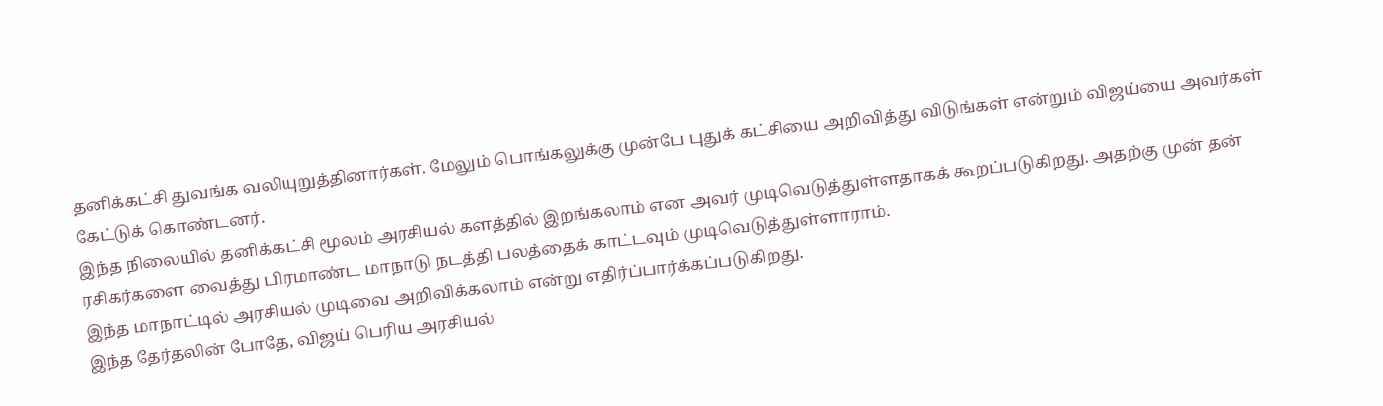தனிக்கட்சி துவங்க வலியுறுத்தினார்கள். மேலும் பொங்கலுக்கு முன்பே புதுக் கட்சியை அறிவித்து விடுங்கள் என்றும் விஜய்யை அவர்கள் கேட்டுக் கொண்டனர்.
இந்த நிலையில் தனிக்கட்சி மூலம் அரசியல் களத்தில் இறங்கலாம் என அவர் முடிவெடுத்துள்ளதாகக் கூறப்படுகிறது. அதற்கு முன் தன் ரசிகர்களை வைத்து பிரமாண்ட மாநாடு நடத்தி பலத்தைக் காட்டவும் முடிவெடுத்துள்ளாராம்.
இந்த மாநாட்டில் அரசியல் முடிவை அறிவிக்கலாம் என்று எதிர்ப்பார்க்கப்படுகிறது.
இந்த தேர்தலின் போதே, விஜய் பெரிய அரசியல்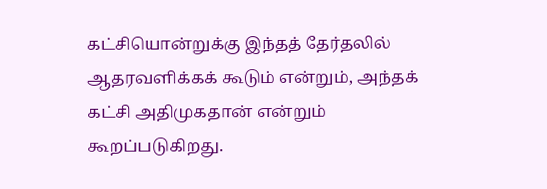கட்சியொன்றுக்கு இந்தத் தேர்தலில் ஆதரவளிக்கக் கூடும் என்றும், அந்தக் கட்சி அதிமுகதான் என்றும் கூறப்படுகிறது.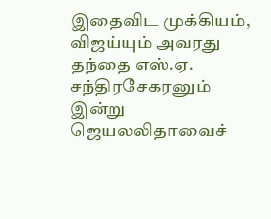இதைவிட முக்கியம், விஜய்யும் அவரது தந்தை எஸ்.ஏ. சந்திரசேகரனும் இன்று ஜெயலலிதாவைச்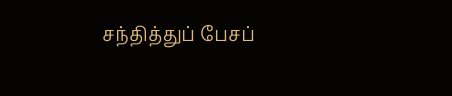சந்தித்துப் பேசப்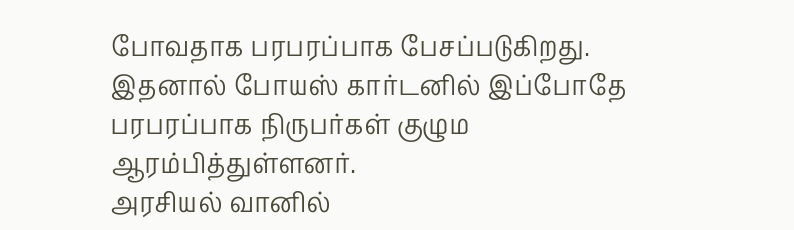போவதாக பரபரப்பாக பேசப்படுகிறது. இதனால் போயஸ் கார்டனில் இப்போதே பரபரப்பாக நிருபர்கள் குழும ஆரம்பித்துள்ளனர்.
அரசியல் வானில்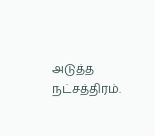அடுத்த நட்சத்திரம்.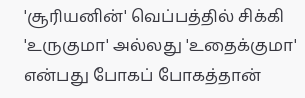'சூரியனின்' வெப்பத்தில் சிக்கி 'உருகுமா' அல்லது 'உதைக்குமா' என்பது போகப் போகத்தான்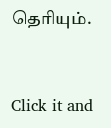தெரியும்.


Click it and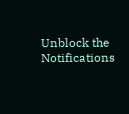Unblock the Notifications